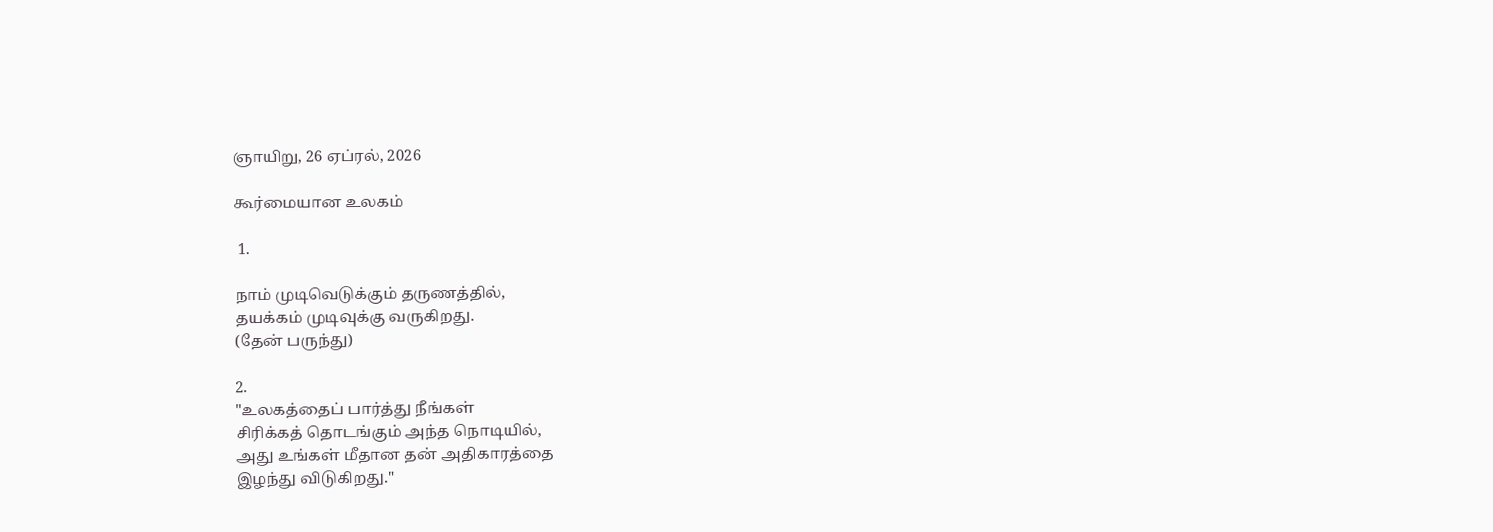ஞாயிறு, 26 ஏப்ரல், 2026

கூர்மையான உலகம்

 1.

நாம் முடிவெடுக்கும் தருணத்தில்,
தயக்கம் முடிவுக்கு வருகிறது.
(தேன் பருந்து)

2.
"உலகத்தைப் பார்த்து நீங்கள்
சிரிக்கத் தொடங்கும் அந்த நொடியில்,
அது உங்கள் மீதான தன் அதிகாரத்தை
இழந்து விடுகிறது."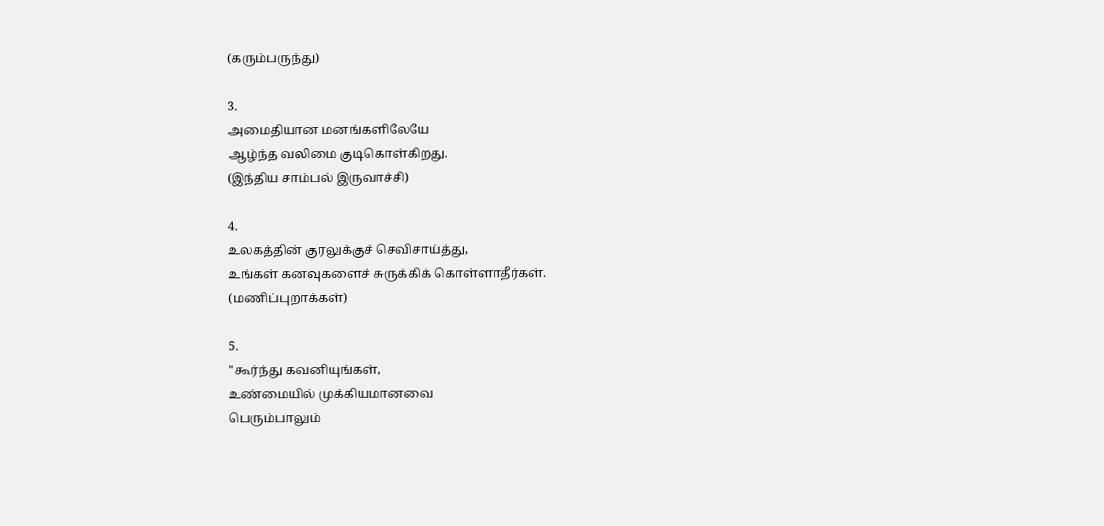(கரும்பருந்து)

3.
அமைதியான மனங்களிலேயே
ஆழ்ந்த வலிமை குடிகொள்கிறது.
(இந்திய சாம்பல் இருவாச்சி)

4.
உலகத்தின் குரலுக்குச் செவிசாய்த்து,
உங்கள் கனவுகளைச் சுருக்கிக் கொள்ளாதீர்கள்.
(மணிப்புறாக்கள்)

5.
"கூர்ந்து கவனியுங்கள்,
உண்மையில் முக்கியமானவை
பெரும்பாலும்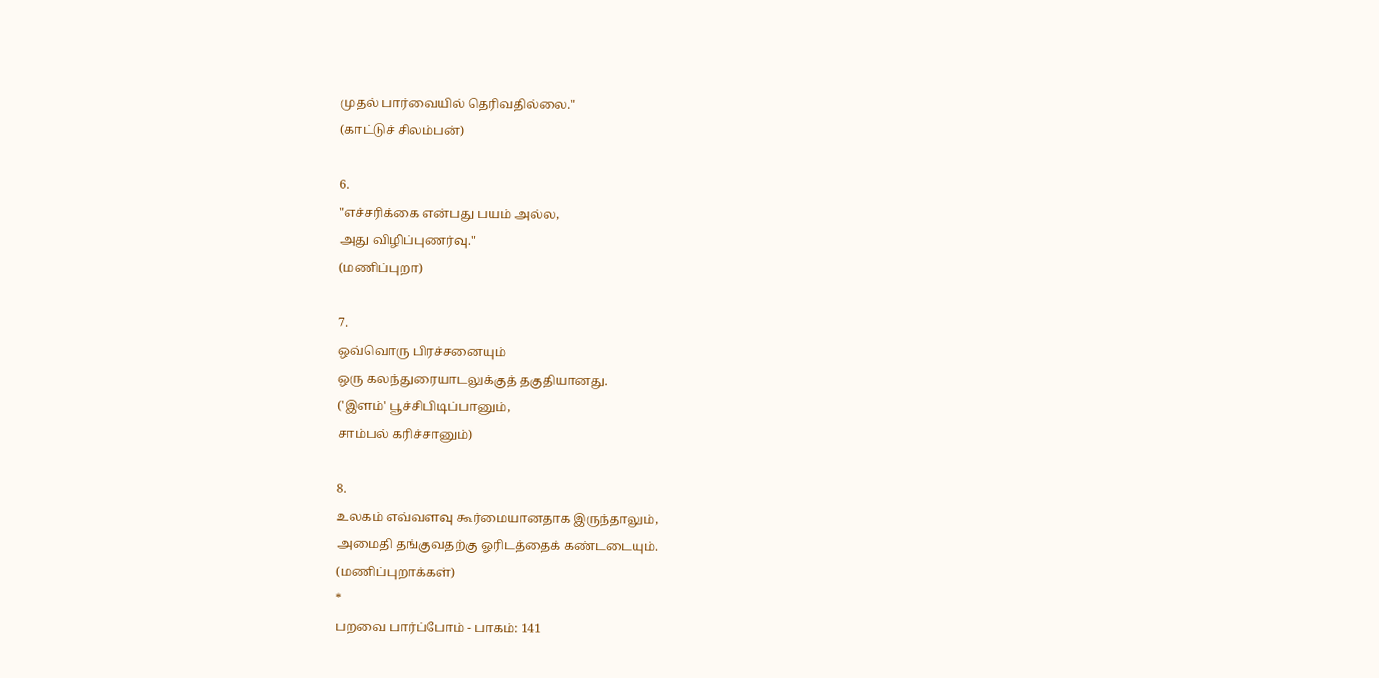முதல் பார்வையில் தெரிவதில்லை."
(காட்டுச் சிலம்பன்)

6.
"எச்சரிக்கை என்பது பயம் அல்ல,
அது விழிப்புணர்வு."
(மணிப்புறா)

7.
ஒவ்வொரு பிரச்சனையும்
ஒரு கலந்துரையாடலுக்குத் தகுதியானது.
('இளம்' பூச்சிபிடிப்பானும்,
சாம்பல் கரிச்சானும்)

8.
உலகம் எவ்வளவு கூர்மையானதாக இருந்தாலும்,
அமைதி தங்குவதற்கு ஓரிடத்தைக் கண்டடையும்.
(மணிப்புறாக்கள்)
*
பறவை பார்ப்போம் - பாகம்: 141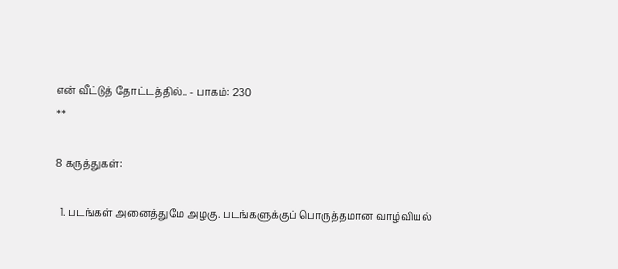என் வீட்டுத் தோட்டத்தில்.. - பாகம்: 230
**

8 கருத்துகள்:

  1. படங்கள் அனைத்துமே அழகு. படங்களுக்குப் பொருத்தமான வாழ்வியல்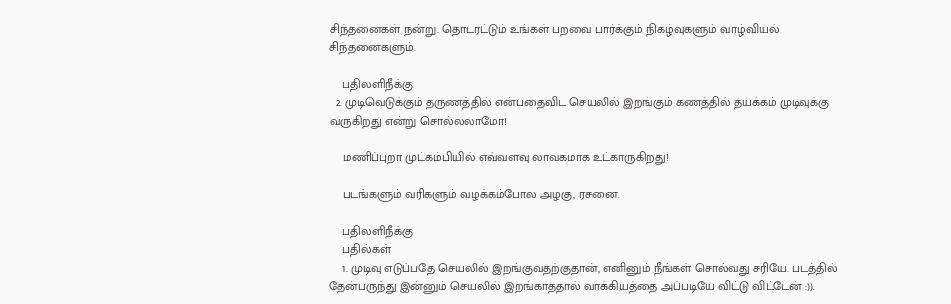சிந்தனைகள் நன்று. தொடரட்டும் உங்கள் பறவை பார்க்கும் நிகழ்வுகளும் வாழ்வியல் சிந்தனைகளும்.

    பதிலளிநீக்கு
  2. முடிவெடுக்கும் தருணத்தில் என்பதைவிட செயலில் இறங்கும் கணத்தில் தயக்கம் முடிவுக்கு வருகிறது என்று சொல்லலாமோ!

    மணிப்புறா முட்கம்பியில் எவ்வளவு லாவகமாக உட்காருகிறது!

    படங்களும் வரிகளும் வழக்கம்போல அழகு, ரசனை.

    பதிலளிநீக்கு
    பதில்கள்
    1. முடிவு எடுப்பதே செயலில் இறங்குவதற்குதான், எனினும் நீங்கள் சொல்வது சரியே. படத்தில் தேன்பருந்து இன்னும் செயலில் இறங்காததால் வாக்கியத்தை அப்படியே விட்டு விட்டேன் :)).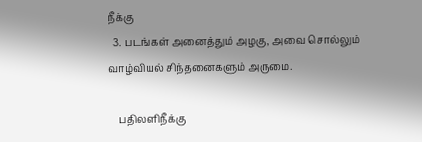நீக்கு
  3. படங்கள் அனைத்தும் அழகு, அவை சொல்லும் வாழ்வியல் சிந்தனைகளும் அருமை.

    பதிலளிநீக்கு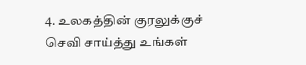4. உலகத்தின் குரலுக்குச் செவி சாய்த்து உங்கள்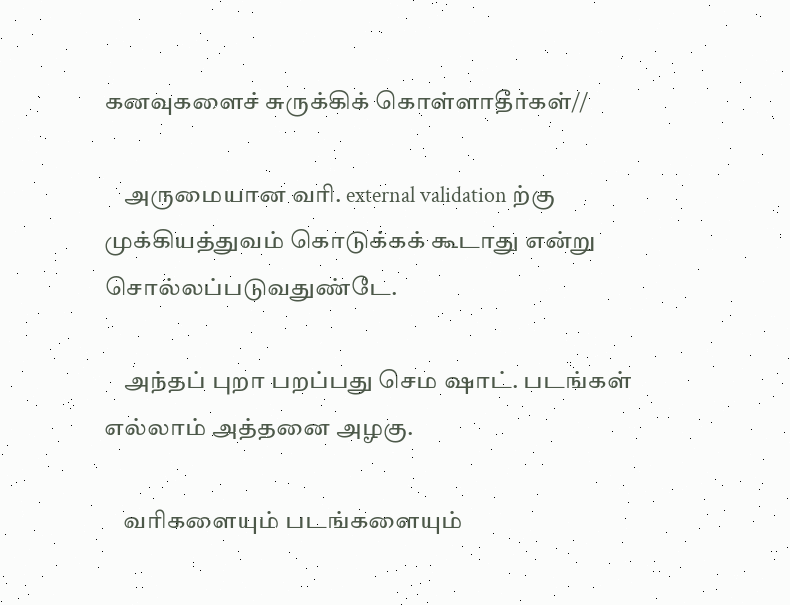கனவுகளைச் சுருக்கிக் கொள்ளாதீர்கள்//

    அருமையான வரி. external validation ற்கு முக்கியத்துவம் கொடுக்கக் கூடாது என்று சொல்லப்படுவதுண்டே.

    அந்தப் புறா பறப்பது செம ஷாட். படங்கள் எல்லாம் அத்தனை அழகு.

    வரிகளையும் படங்களையும்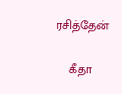ரசித்தேன்

    கீதா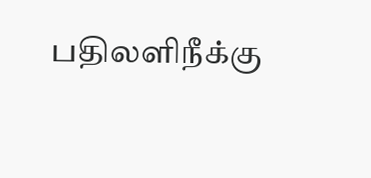பதிலளிநீக்கு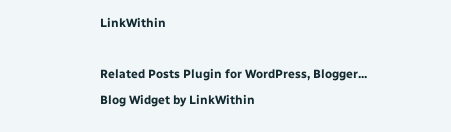LinkWithin

Related Posts Plugin for WordPress, Blogger...
Blog Widget by LinkWithin